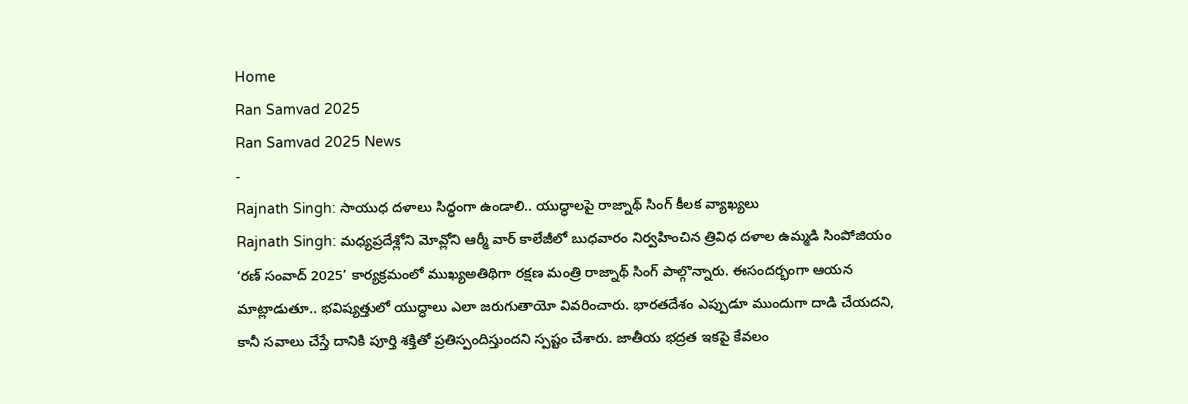Home
Ran Samvad 2025
Ran Samvad 2025 News
-
Rajnath Singh: సాయుధ దళాలు సిద్ధంగా ఉండాలి.. యుద్ధాలపై రాజ్నాథ్ సింగ్ కీలక వ్యాఖ్యలు
Rajnath Singh: మధ్యప్రదేశ్లోని మోవ్లోని ఆర్మీ వార్ కాలేజీలో బుధవారం నిర్వహించిన త్రివిధ దళాల ఉమ్మడి సింపోజియం ‘రణ్ సంవాద్ 2025’ కార్యక్రమంలో ముఖ్యఅతిథిగా రక్షణ మంత్రి రాజ్నాథ్ సింగ్ పాల్గొన్నారు. ఈసందర్భంగా ఆయన మాట్లాడుతూ.. భవిష్యత్తులో యుద్ధాలు ఎలా జరుగుతాయో వివరించారు. భారతదేశం ఎప్పుడూ ముందుగా దాడి చేయదని, కానీ సవాలు చేస్తే దానికి పూర్తి శక్తితో ప్రతిస్పందిస్తుందని స్పష్టం చేశారు. జాతీయ భద్రత ఇకపై కేవలం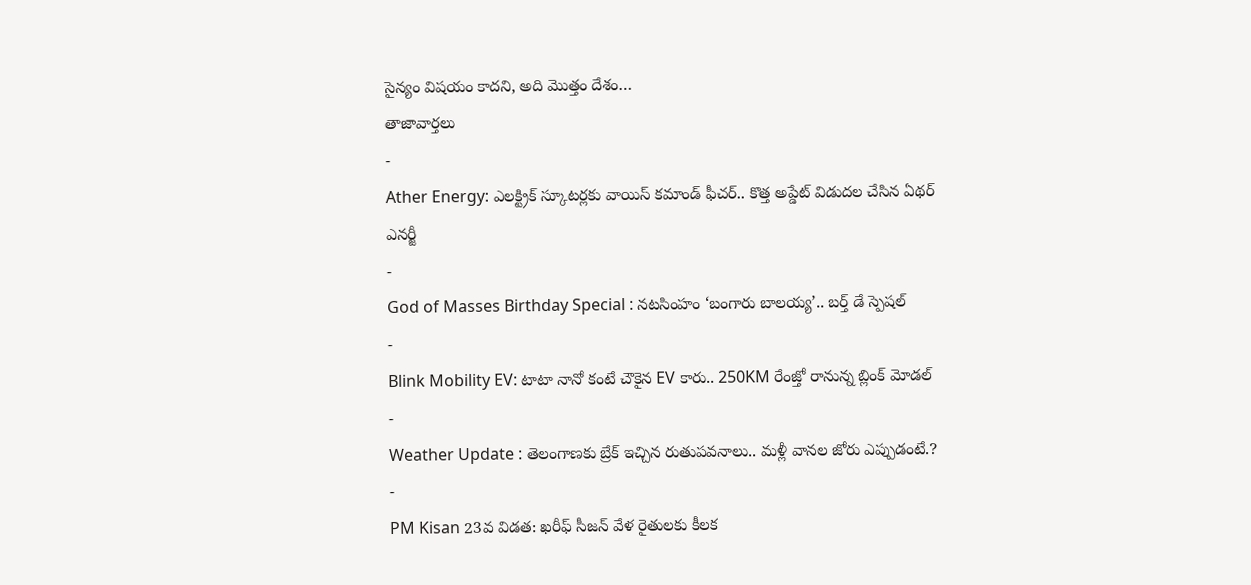సైన్యం విషయం కాదని, అది మొత్తం దేశం…
తాజావార్తలు
-
Ather Energy: ఎలక్ట్రిక్ స్కూటర్లకు వాయిస్ కమాండ్ ఫీచర్.. కొత్త అప్డేట్ విడుదల చేసిన ఏథర్ ఎనర్జీ
-
God of Masses Birthday Special : నటసింహం ‘బంగారు బాలయ్య’.. బర్త్ డే స్పెషల్
-
Blink Mobility EV: టాటా నానో కంటే చౌకైన EV కారు.. 250KM రేంజ్తో రానున్న బ్లింక్ మోడల్
-
Weather Update : తెలంగాణకు బ్రేక్ ఇచ్చిన రుతుపవనాలు.. మళ్లీ వానల జోరు ఎప్పుడంటే.?
-
PM Kisan 23వ విడత: ఖరీఫ్ సీజన్ వేళ రైతులకు కీలక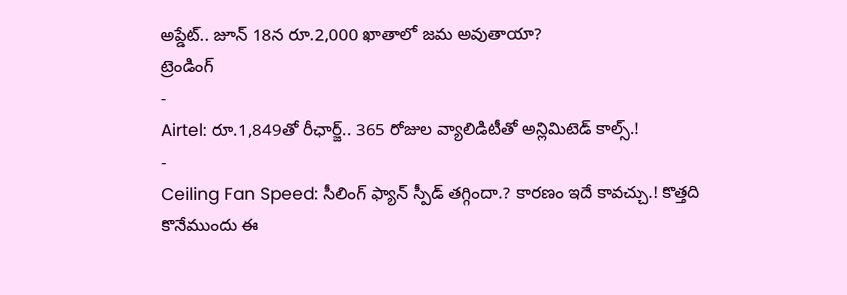అప్డేట్.. జూన్ 18న రూ.2,000 ఖాతాలో జమ అవుతాయా?
ట్రెండింగ్
-
Airtel: రూ.1,849తో రీఛార్జ్.. 365 రోజుల వ్యాలిడిటీతో అన్లిమిటెడ్ కాల్స్.!
-
Ceiling Fan Speed: సీలింగ్ ఫ్యాన్ స్పీడ్ తగ్గిందా.? కారణం ఇదే కావచ్చు.! కొత్తది కొనేముందు ఈ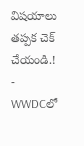విషయాలు తప్పక చెక్ చేయండి.!
-
WWDCలో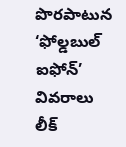పొరపాటున ‘ఫోల్డబుల్ ఐఫోన్’ వివరాలు లీక్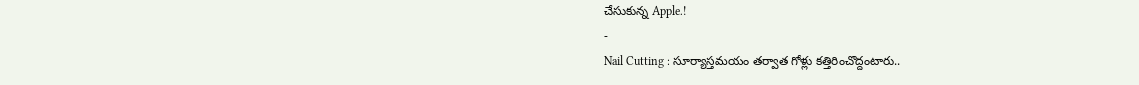చేసుకున్న Apple.!
-
Nail Cutting : సూర్యాస్తమయం తర్వాత గోళ్లు కత్తిరించొద్దంటారు..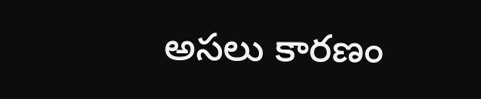అసలు కారణం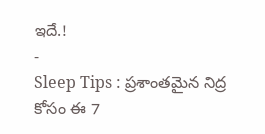ఇదే.!
-
Sleep Tips : ప్రశాంతమైన నిద్ర కోసం ఈ 7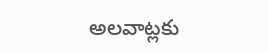అలవాట్లకు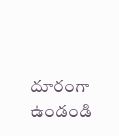దూరంగా ఉండండి